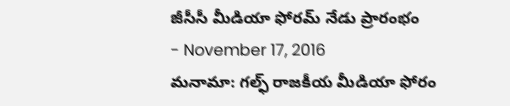జీసీసీ మీడియా ఫోరమ్ నేడు ప్రారంభం
- November 17, 2016
మనామా: గల్ఫ్ రాజకీయ మీడియా ఫోరం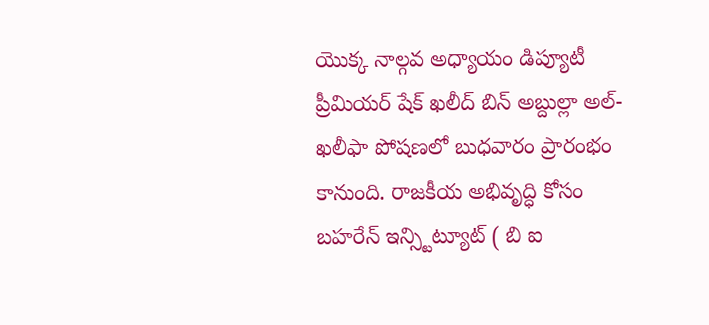యొక్క నాల్గవ అధ్యాయం డిప్యూటీ ప్రీమియర్ షేక్ ఖలీద్ బిన్ అబ్దుల్లా అల్-ఖలీఫా పోషణలో బుధవారం ప్రారంభం కానుంది. రాజకీయ అభివృద్ధి కోసం బహరేన్ ఇన్స్టిట్యూట్ ( బి ఐ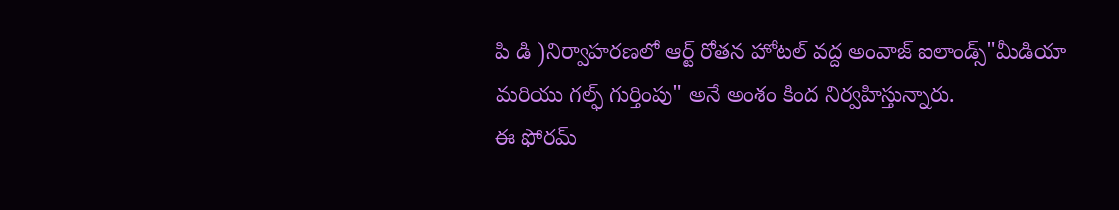పి డి )నిర్వాహరణలో ఆర్ట్ రోతన హోటల్ వద్ద అంవాజ్ ఐలాండ్స్"మీడియా మరియు గల్ఫ్ గుర్తింపు" అనే అంశం కింద నిర్వహిస్తున్నారు.
ఈ ఫోరమ్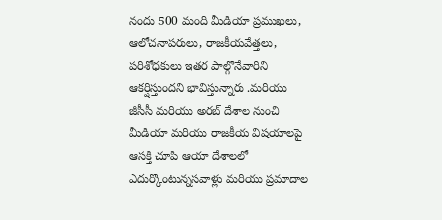నందు 500 మంది మీడియా ప్రముఖలు, ఆలోచనాపరులు, రాజకీయవేత్తలు, పరిశోధకులు ఇతర పాల్గొనేవారిని ఆకర్షిస్తుందని భావిస్తున్నారు .మరియు జీసీసీ మరియు అరబ్ దేశాల నుంచి మీడియా మరియు రాజకీయ విషయాలపై ఆసక్తి చూపి ఆయా దేశాలలో ఎదుర్కొంటున్నసవాళ్లు మరియు ప్రమాదాల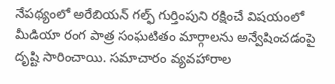నేపథ్యంలో అరేబియన్ గల్ఫ్ గుర్తింపుని రక్షించే విషయంలో మీడియా రంగ పాత్ర సంఘటితం మార్గాలను అన్వేషించడంపై దృష్టి సారించాయి. సమాచారం వ్యవహారాల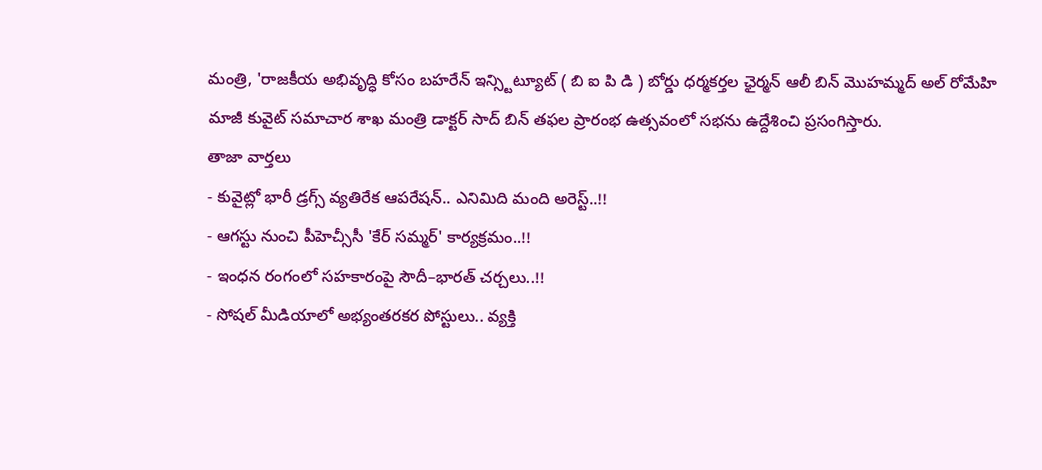మంత్రి, 'రాజకీయ అభివృద్ధి కోసం బహరేన్ ఇన్స్టిట్యూట్ ( బి ఐ పి డి ) బోర్డు ధర్మకర్తల ఛైర్మన్ ఆలీ బిన్ మొహమ్మద్ అల్ రోమేహి మాజీ కువైట్ సమాచార శాఖ మంత్రి డాక్టర్ సాద్ బిన్ తఫల ప్రారంభ ఉత్సవంలో సభను ఉద్దేశించి ప్రసంగిస్తారు.
తాజా వార్తలు
- కువైట్లో భారీ డ్రగ్స్ వ్యతిరేక ఆపరేషన్.. ఎనిమిది మంది అరెస్ట్..!!
- ఆగస్టు నుంచి పీహెచ్సీసీ 'కేర్ సమ్మర్' కార్యక్రమం..!!
- ఇంధన రంగంలో సహకారంపై సౌదీ–భారత్ చర్చలు..!!
- సోషల్ మీడియాలో అభ్యంతరకర పోస్టులు.. వ్యక్తి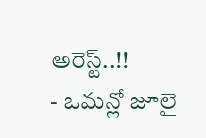అరెస్ట్..!!
- ఒమన్లో జూలై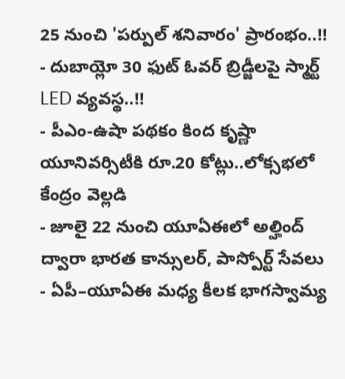25 నుంచి 'పర్పుల్ శనివారం' ప్రారంభం..!!
- దుబాయ్లో 30 ఫుట్ ఓవర్ బ్రిడ్జీలపై స్మార్ట్ LED వ్యవస్థ..!!
- పీఎం-ఉషా పథకం కింద కృష్ణా యూనివర్సిటీకి రూ.20 కోట్లు..లోక్సభలో కేంద్రం వెల్లడి
- జూలై 22 నుంచి యూఏఈలో అల్హింద్ ద్వారా భారత కాన్సులర్, పాస్పోర్ట్ సేవలు
- ఏపీ–యూఏఈ మధ్య కీలక భాగస్వామ్య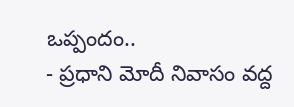ఒప్పందం..
- ప్రధాని మోదీ నివాసం వద్ద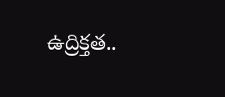ఉద్రిక్తత..